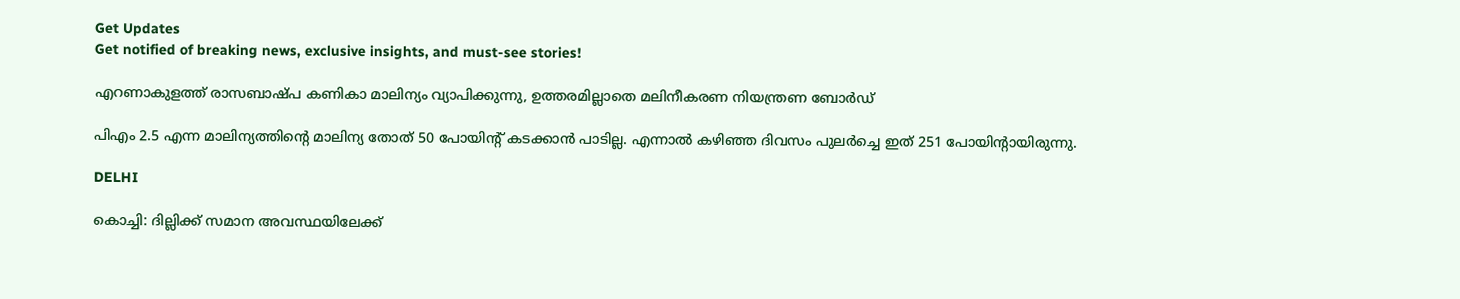Get Updates
Get notified of breaking news, exclusive insights, and must-see stories!

എറണാകുളത്ത് രാസബാഷ്പ കണികാ മാലിന്യം വ്യാപിക്കുന്നു, ഉത്തരമില്ലാതെ മലിനീകരണ നിയന്ത്രണ ബോര്‍ഡ്

പിഎം 2.5 എന്ന മാലിന്യത്തിന്റെ മാലിന്യ തോത് 50 പോയിന്റ് കടക്കാന്‍ പാടില്ല. എന്നാല്‍ കഴിഞ്ഞ ദിവസം പുലര്‍ച്ചെ ഇത് 251 പോയിന്റായിരുന്നു.

DELHI

കൊച്ചി: ദില്ലിക്ക് സമാന അവസ്ഥയിലേക്ക്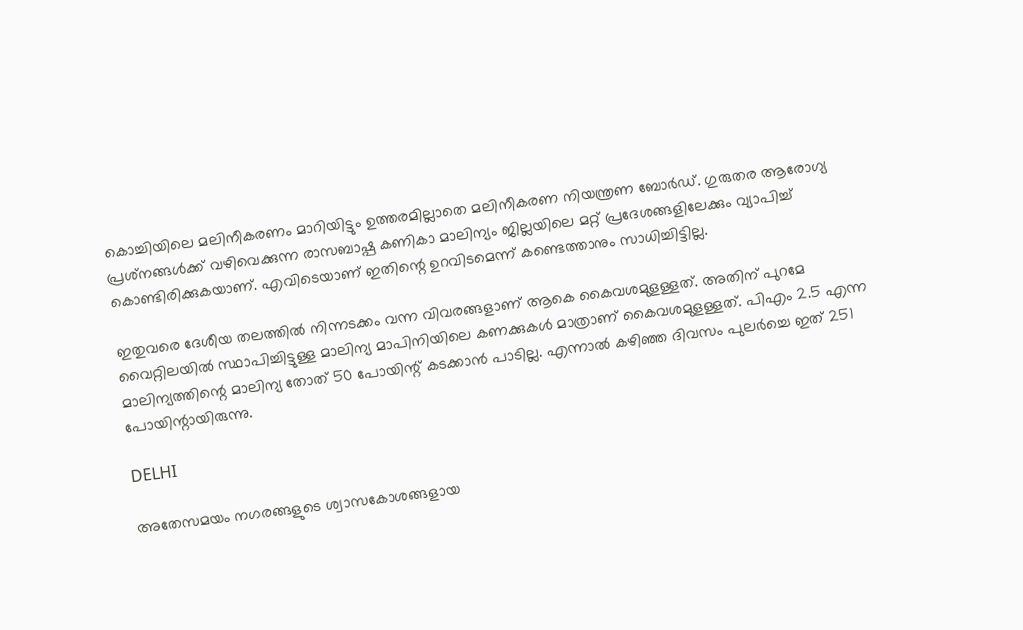കൊച്ചിയിലെ മലിനീകരണം മാറിയിട്ടും ഉത്തരമില്ലാതെ മലിനീകരണ നിയന്ത്രണ ബോര്‍ഡ്. ഗുരുതര ആരോഗ്യ പ്രശ്‌നങ്ങള്‍ക്ക് വഴിവെക്കുന്ന രാസബാഷ്പ കണികാ മാലിന്യം ജില്ലയിലെ മറ്റ് പ്രദേശങ്ങളിലേക്കും വ്യാപിച്ച് കൊണ്ടിരിക്കുകയാണ്. എവിടെയാണ് ഇതിന്റെ ഉറവിടമെന്ന് കണ്ടെത്താനും സാധിച്ചിട്ടില്ല.

ഇതുവരെ ദേശീയ തലത്തില്‍ നിന്നടക്കം വന്ന വിവരങ്ങളാണ് ആകെ കൈവശമുളള്ളത്. അതിന് പുറമേ വൈറ്റിലയില്‍ സ്ഥാപിച്ചിട്ടുള്ള മാലിന്യ മാപിനിയിലെ കണക്കുകള്‍ മാത്രാണ് കൈവശമുളള്ളത്. പിഎം 2.5 എന്ന മാലിന്യത്തിന്റെ മാലിന്യ തോത് 50 പോയിന്റ് കടക്കാന്‍ പാടില്ല. എന്നാല്‍ കഴിഞ്ഞ ദിവസം പുലര്‍ച്ചെ ഇത് 251 പോയിന്റായിരുന്നു.

DELHI

അതേസമയം നഗരങ്ങളുടെ ശ്വാസകോശങ്ങളായ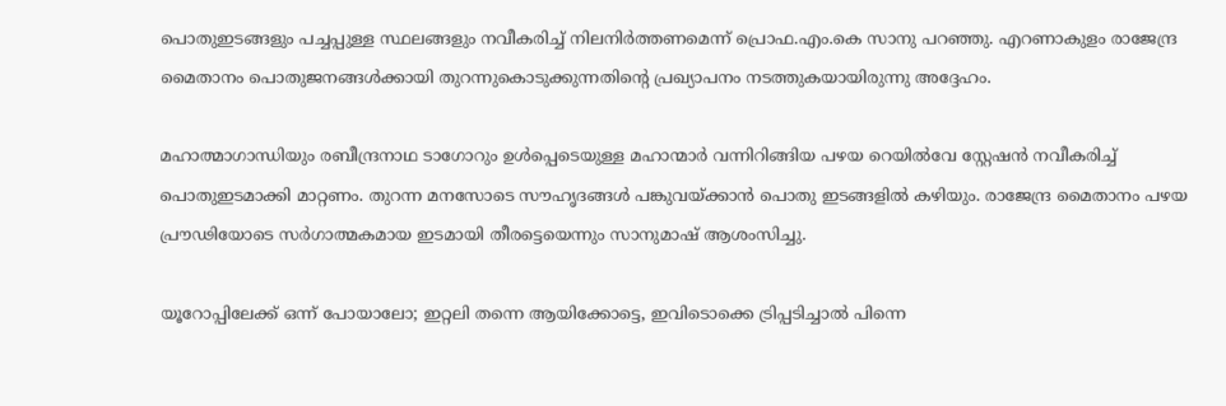പൊതുഇടങ്ങളും പച്ചപ്പുള്ള സ്ഥലങ്ങളും നവീകരിച്ച് നിലനിര്‍ത്തണമെന്ന് പ്രൊഫ.എം.കെ സാനു പറഞ്ഞു. എറണാകുളം രാജേന്ദ്ര മൈതാനം പൊതുജനങ്ങള്‍ക്കായി തുറന്നുകൊടുക്കുന്നതിന്റെ പ്രഖ്യാപനം നടത്തുകയായിരുന്നു അദ്ദേഹം.

മഹാത്മാഗാന്ധിയും രബീന്ദ്രനാഥ ടാഗോറും ഉള്‍പ്പെടെയുള്ള മഹാന്മാര്‍ വന്നിറിങ്ങിയ പഴയ റെയില്‍വേ സ്റ്റേഷന്‍ നവീകരിച്ച് പൊതുഇടമാക്കി മാറ്റണം. തുറന്ന മനസോടെ സൗഹൃദങ്ങള്‍ പങ്കുവയ്ക്കാന്‍ പൊതു ഇടങ്ങളില്‍ കഴിയും. രാജേന്ദ്ര മൈതാനം പഴയ പ്രൗഢിയോടെ സര്‍ഗാത്മകമായ ഇടമായി തീരട്ടെയെന്നും സാനുമാഷ് ആശംസിച്ചു.

യൂറോപ്പിലേക്ക് ഒന്ന് പോയാലോ; ഇറ്റലി തന്നെ ആയിക്കോട്ടെ, ഇവിടൊക്കെ ട്രിപ്പടിച്ചാല്‍ പിന്നെ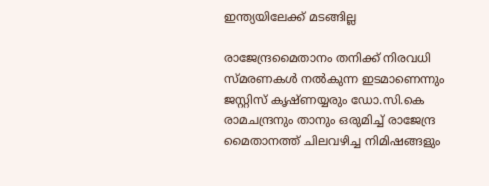ഇന്ത്യയിലേക്ക് മടങ്ങില്ല

രാജേന്ദ്രമൈതാനം തനിക്ക് നിരവധി സ്മരണകള്‍ നല്‍കുന്ന ഇടമാണെന്നും ജസ്റ്റിസ് കൃഷ്ണയ്യരും ഡോ.സി.കെ രാമചന്ദ്രനും താനും ഒരുമിച്ച് രാജേന്ദ്ര മൈതാനത്ത് ചിലവഴിച്ച നിമിഷങ്ങളും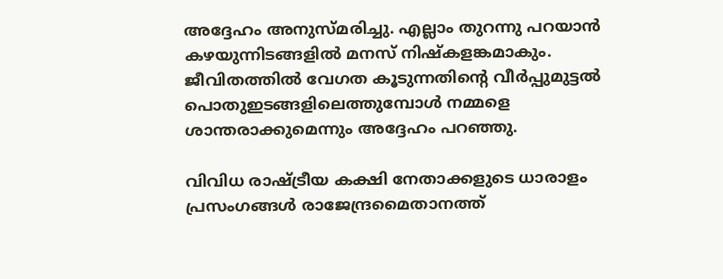അദ്ദേഹം അനുസ്മരിച്ചു. എല്ലാം തുറന്നു പറയാന്‍ കഴയുന്നിടങ്ങളില്‍ മനസ് നിഷ്‌കളങ്കമാകും. ജീവിതത്തില്‍ വേഗത കൂടുന്നതിന്റെ വീര്‍പ്പുമുട്ടല്‍ പൊതുഇടങ്ങളിലെത്തുമ്പോള്‍ നമ്മളെ ശാന്തരാക്കുമെന്നും അദ്ദേഹം പറഞ്ഞു.

വിവിധ രാഷ്ട്രീയ കക്ഷി നേതാക്കളുടെ ധാരാളം പ്രസംഗങ്ങള്‍ രാജേന്ദ്രമൈതാനത്ത്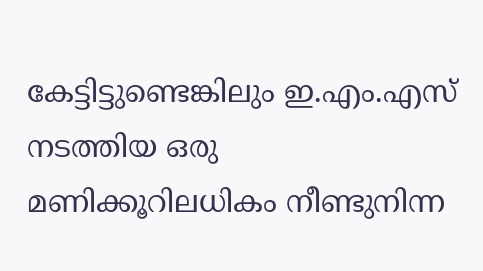കേട്ടിട്ടുണ്ടെങ്കിലും ഇ.എം.എസ് നടത്തിയ ഒരു മണിക്കൂറിലധികം നീണ്ടുനിന്ന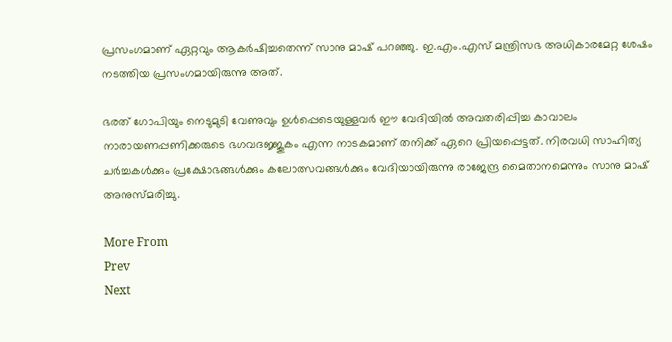പ്രസംഗമാണ് ഏറ്റവും ആകര്‍ഷിച്ചതെന്ന് സാനു മാഷ് പറഞ്ഞു. ഇ.എം.എസ് മന്ത്രിസഭ അധികാരമേറ്റ ശേഷം നടത്തിയ പ്രസംഗമായിരുന്നു അത്.

ഭരത് ഗോപിയും നെടുമുടി വേണുവും ഉള്‍പ്പെടെയുള്ളവര്‍ ഈ വേദിയില്‍ അവതരിപ്പിച്ച കാവാലം നാരായണപ്പണിക്കരുടെ ഭഗവദജ്ജുകം എന്ന നാടകമാണ് തനിക്ക് ഏറെ പ്രിയപ്പെട്ടത്. നിരവധി സാഹിത്യ ചര്‍ച്ചകള്‍ക്കും പ്രക്ഷോഭങ്ങള്‍ക്കും കലോത്സവങ്ങള്‍ക്കും വേദിയായിരുന്നു രാജേന്ദ്ര മൈതാനമെന്നും സാനു മാഷ് അനുസ്മരിച്ചു.

More From
Prev
Next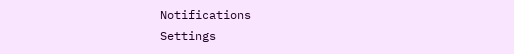Notifications
Settings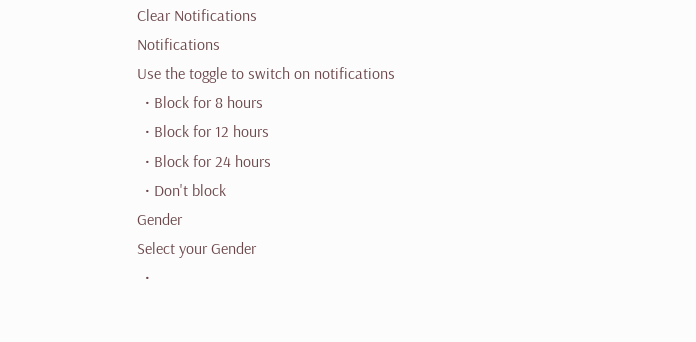Clear Notifications
Notifications
Use the toggle to switch on notifications
  • Block for 8 hours
  • Block for 12 hours
  • Block for 24 hours
  • Don't block
Gender
Select your Gender
  •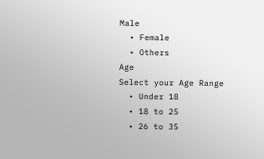Male
  • Female
  • Others
Age
Select your Age Range
  • Under 18
  • 18 to 25
  • 26 to 35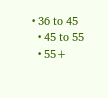• 36 to 45
  • 45 to 55
  • 55+